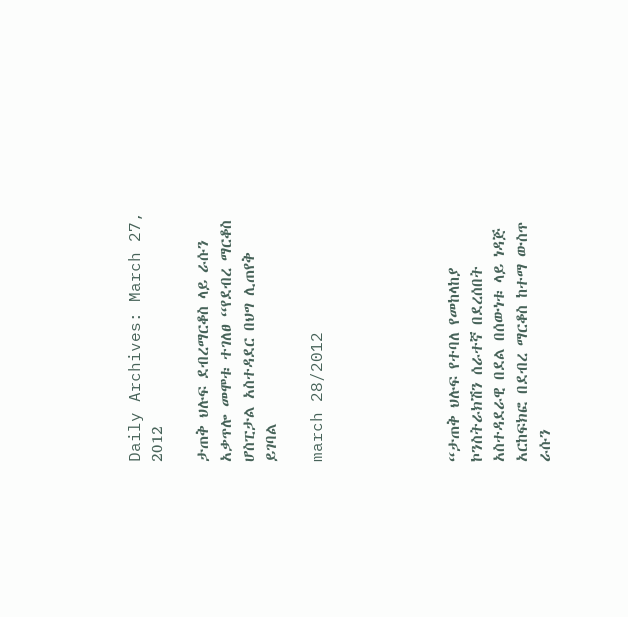Daily Archives: March 27, 2012

ታጠቅ ህሉፍ ደብረማርቆስ ላይ ራሱን አቃጥሎ መሞቱ ተገለፀ “የደብረ ማርቆስ ሆስፒታል አስተዳደር በህግ ሊጠየቅ ይገባል

march 28/2012





“ታጠቅ ህሉፍ የተባለ የመከላከያ ኮንስትራክሽን ሰራተኛ በደረሰበት አስተዳደራዊ በደል በሰውነቱ ላይ ነዳጅ አርከፍክፎ በደብረ ማርቆስ ከተማ ውስጥ ራሱን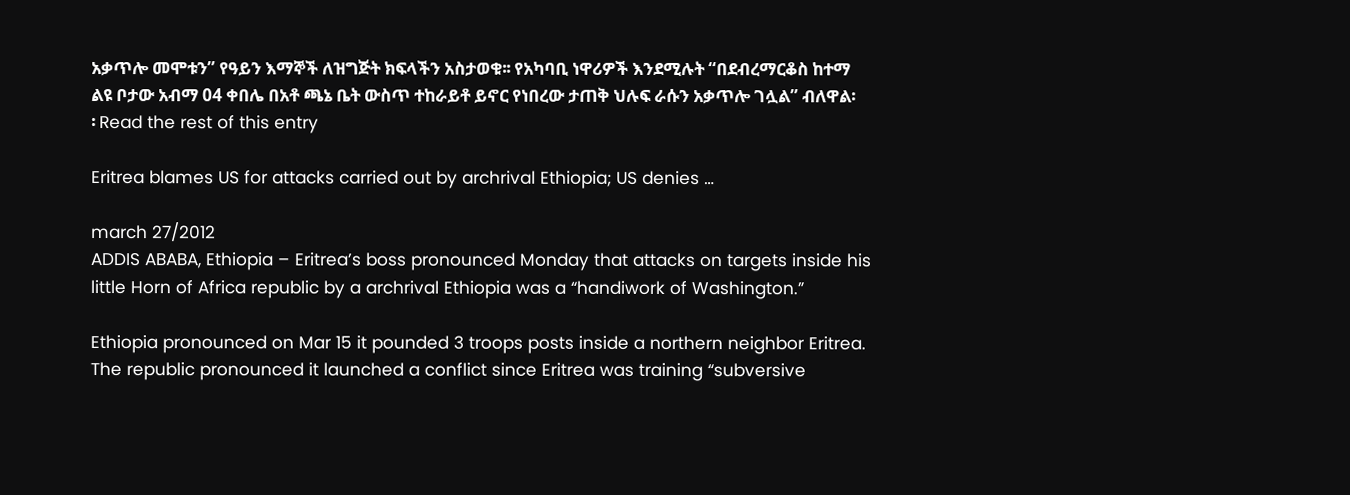አቃጥሎ መሞቱን” የዓይን እማኞች ለዝግጅት ክፍላችን አስታወቁ፡፡ የአካባቢ ነዋሪዎች እንደሚሉት “በደብረማርቆስ ከተማ ልዩ ቦታው አብማ 04 ቀበሌ በአቶ ጫኔ ቤት ውስጥ ተከራይቶ ይኖር የነበረው ታጠቅ ህሉፍ ራሱን አቃጥሎ ገሏል” ብለዋል፡፡ Read the rest of this entry

Eritrea blames US for attacks carried out by archrival Ethiopia; US denies …

march 27/2012
ADDIS ABABA, Ethiopia – Eritrea’s boss pronounced Monday that attacks on targets inside his little Horn of Africa republic by a archrival Ethiopia was a “handiwork of Washington.”

Ethiopia pronounced on Mar 15 it pounded 3 troops posts inside a northern neighbor Eritrea. The republic pronounced it launched a conflict since Eritrea was training “subversive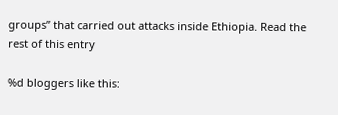groups” that carried out attacks inside Ethiopia. Read the rest of this entry

%d bloggers like this: